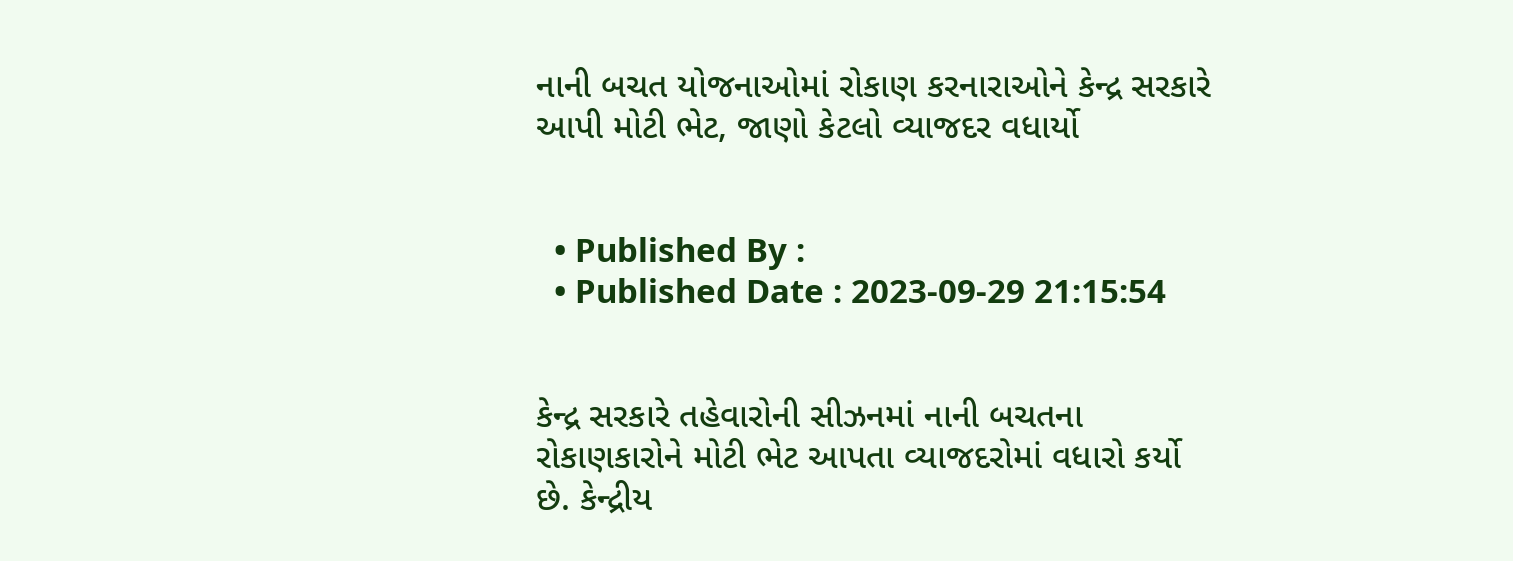નાની બચત યોજનાઓમાં રોકાણ કરનારાઓને કેન્દ્ર સરકારે આપી મોટી ભેટ, જાણો કેટલો વ્યાજદર વધાર્યો


  • Published By :
  • Published Date : 2023-09-29 21:15:54


કેન્દ્ર સરકારે તહેવારોની સીઝનમાં નાની બચતના રોકાણકારોને મોટી ભેટ આપતા વ્યાજદરોમાં વધારો કર્યો છે. કેન્દ્રીય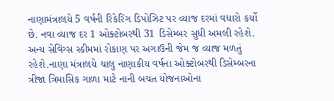નાણામંત્રાલયે 5 વર્ષની રિકેરિંગ ડિપોઝિટ પર વ્યાજ દરમાં વધારો કર્યો છે. નવા વ્યાજ દર 1 ઓક્ટોબરથી 31 ડિસેમ્બર સુધી અમલી રહેશે. અન્ય સેવિંગ્સ સ્કીમમાં રોકાણ પર અગાઉની જેમ જ વ્યાજ મળતું રહેશે.નાણા મંત્રાલયે ચાલુ નાણાકીય વર્ષના ઓક્ટોબરથી ડિસેમ્બરના ત્રીજા ત્રિમાસિક ગાળા માટે નાની બચત યોજનાઓના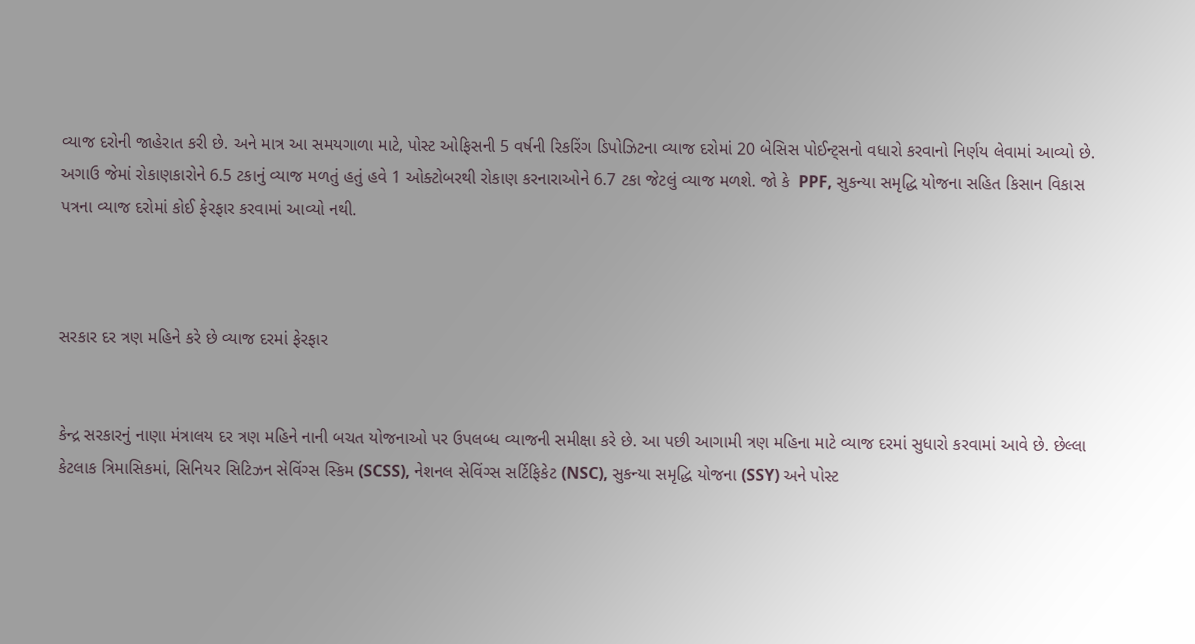વ્યાજ દરોની જાહેરાત કરી છે. અને માત્ર આ સમયગાળા માટે, પોસ્ટ ઓફિસની 5 વર્ષની રિકરિંગ ડિપોઝિટના વ્યાજ દરોમાં 20 બેસિસ પોઈન્ટ્સનો વધારો કરવાનો નિર્ણય લેવામાં આવ્યો છે. અગાઉ જેમાં રોકાણકારોને 6.5 ટકાનું વ્યાજ મળતું હતું હવે 1 ઓક્ટોબરથી રોકાણ કરનારાઓને 6.7 ટકા જેટલું વ્યાજ મળશે. જો કે  PPF, સુકન્યા સમૃદ્ધિ યોજના સહિત કિસાન વિકાસ પત્રના વ્યાજ દરોમાં કોઈ ફેરફાર કરવામાં આવ્યો નથી.



સરકાર દર ત્રણ મહિને કરે છે વ્યાજ દરમાં ફેરફાર


કેન્દ્ર સરકારનું નાણા મંત્રાલય દર ત્રણ મહિને નાની બચત યોજનાઓ પર ઉપલબ્ધ વ્યાજની સમીક્ષા કરે છે. આ પછી આગામી ત્રણ મહિના માટે વ્યાજ દરમાં સુધારો કરવામાં આવે છે. છેલ્લા કેટલાક ત્રિમાસિકમાં, સિનિયર સિટિઝન સેવિંગ્સ સ્કિમ (SCSS), નેશનલ સેવિંગ્સ સર્ટિફિકેટ (NSC), સુકન્યા સમૃદ્ધિ યોજના (SSY) અને પોસ્ટ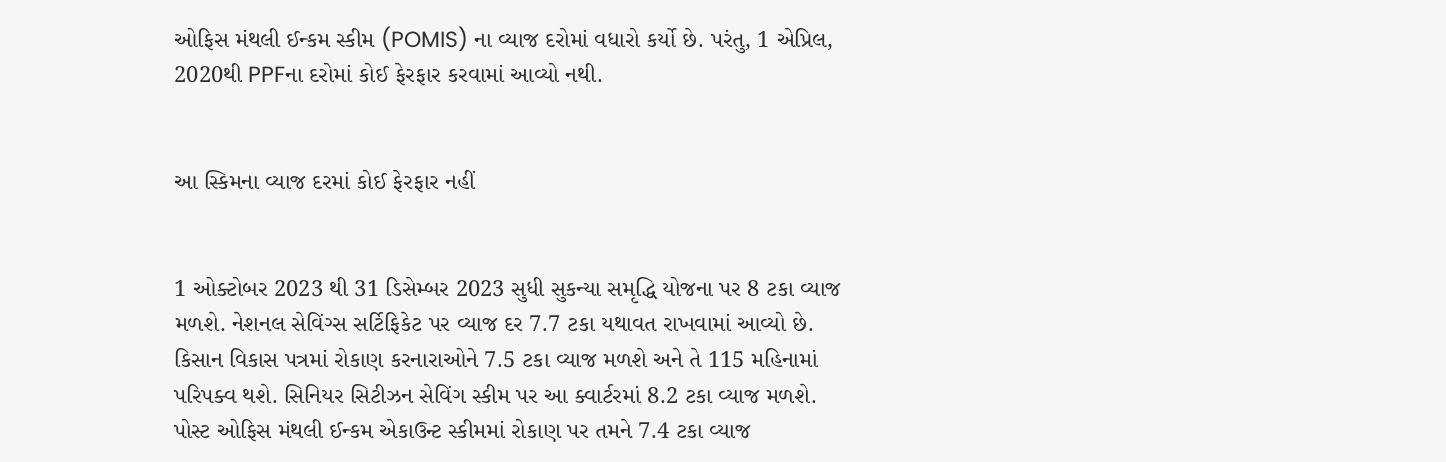ઓફિસ મંથલી ઈન્કમ સ્કીમ (POMIS) ના વ્યાજ દરોમાં વધારો કર્યો છે. પરંતુ, 1 એપ્રિલ, 2020થી PPFના દરોમાં કોઈ ફેરફાર કરવામાં આવ્યો નથી.


આ સ્કિમના વ્યાજ દરમાં કોઈ ફેરફાર નહીં


1 ઓક્ટોબર 2023 થી 31 ડિસેમ્બર 2023 સુધી સુકન્યા સમૃદ્ધિ યોજના પર 8 ટકા વ્યાજ મળશે. નેશનલ સેવિંગ્સ સર્ટિફિકેટ પર વ્યાજ દર 7.7 ટકા યથાવત રાખવામાં આવ્યો છે. કિસાન વિકાસ પત્રમાં રોકાણ કરનારાઓને 7.5 ટકા વ્યાજ મળશે અને તે 115 મહિનામાં પરિપક્વ થશે. સિનિયર સિટીઝન સેવિંગ સ્કીમ પર આ ક્વાર્ટરમાં 8.2 ટકા વ્યાજ મળશે. પોસ્ટ ઓફિસ મંથલી ઈન્કમ એકાઉન્ટ સ્કીમમાં રોકાણ પર તમને 7.4 ટકા વ્યાજ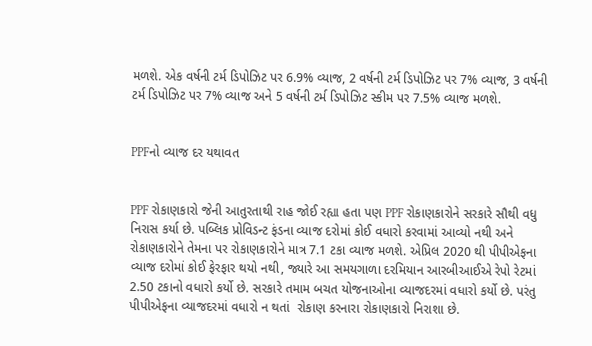મળશે. એક વર્ષની ટર્મ ડિપોઝિટ પર 6.9% વ્યાજ, 2 વર્ષની ટર્મ ડિપોઝિટ પર 7% વ્યાજ, 3 વર્ષની ટર્મ ડિપોઝિટ પર 7% વ્યાજ અને 5 વર્ષની ટર્મ ડિપોઝિટ સ્કીમ પર 7.5% વ્યાજ મળશે.


PPFનો વ્યાજ દર યથાવત


PPF રોકાણકારો જેની આતુરતાથી રાહ જોઈ રહ્યા હતા પણ PPF રોકાણકારોને સરકારે સૌથી વધુ નિરાસ કર્યા છે. પબ્લિક પ્રોવિડન્ટ ફંડના વ્યાજ દરોમાં કોઈ વધારો કરવામાં આવ્યો નથી અને રોકાણકારોને તેમના પર રોકાણકારોને માત્ર 7.1 ટકા વ્યાજ મળશે. એપ્રિલ 2020 થી પીપીએફના વ્યાજ દરોમાં કોઈ ફેરફાર થયો નથી, જ્યારે આ સમયગાળા દરમિયાન આરબીઆઈએ રેપો રેટમાં 2.50 ટકાનો વધારો કર્યો છે. સરકારે તમામ બચત યોજનાઓના વ્યાજદરમાં વધારો કર્યો છે. પરંતુ પીપીએફના વ્યાજદરમાં વધારો ન થતાં  રોકાણ કરનારા રોકાણકારો નિરાશા છે.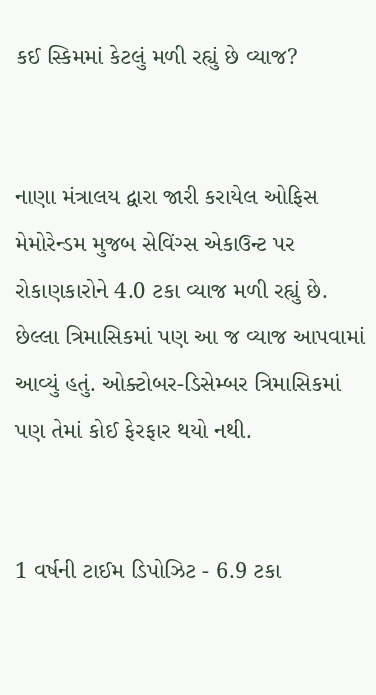કઈ સ્કિમમાં કેટલું મળી રહ્યું છે વ્યાજ?


નાણા મંત્રાલય દ્વારા જારી કરાયેલ ઓફિસ મેમોરેન્ડમ મુજબ સેવિંગ્સ એકાઉન્ટ પર રોકાણકારોને 4.0 ટકા વ્યાજ મળી રહ્યું છે. છેલ્લા ત્રિમાસિકમાં પણ આ જ વ્યાજ આપવામાં આવ્યું હતું. ઓક્ટોબર-ડિસેમ્બર ત્રિમાસિકમાં પણ તેમાં કોઈ ફેરફાર થયો નથી.


1 વર્ષની ટાઈમ ડિપોઝિટ - 6.9 ટકા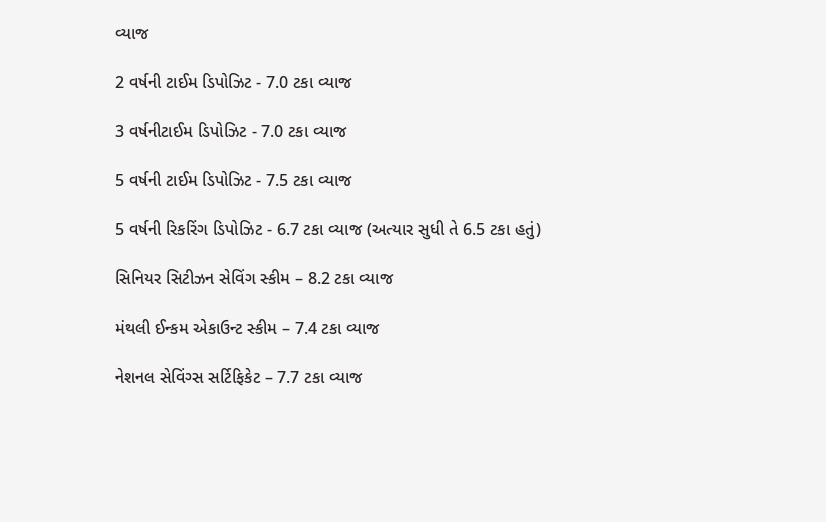વ્યાજ

2 વર્ષની ટાઈમ ડિપોઝિટ - 7.0 ટકા વ્યાજ

3 વર્ષનીટાઈમ ડિપોઝિટ - 7.0 ટકા વ્યાજ

5 વર્ષની ટાઈમ ડિપોઝિટ - 7.5 ટકા વ્યાજ

5 વર્ષની રિકરિંગ ડિપોઝિટ - 6.7 ટકા વ્યાજ (અત્યાર સુધી તે 6.5 ટકા હતું)

સિનિયર સિટીઝન સેવિંગ સ્કીમ – 8.2 ટકા વ્યાજ

મંથલી ઈન્કમ એકાઉન્ટ સ્કીમ – 7.4 ટકા વ્યાજ

નેશનલ સેવિંગ્સ સર્ટિફિકેટ – 7.7 ટકા વ્યાજ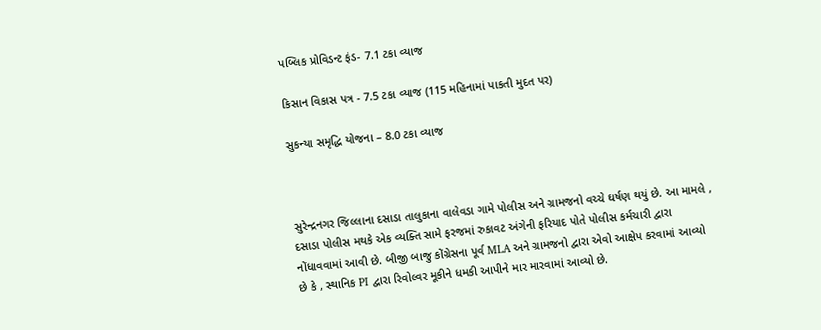પબ્લિક પ્રોવિડન્ટ ફંડ- 7.1 ટકા વ્યાજ

કિસાન વિકાસ પત્ર - 7.5 ટકા વ્યાજ (115 મહિનામાં પાકતી મુદત પર)

સુકન્યા સમૃદ્ધિ યોજના – 8.0 ટકા વ્યાજ



સુરેન્દ્રનગર જિલ્લાના દસાડા તાલુકાના વાલેવડા ગામે પોલીસ અને ગ્રામજનો વચ્ચે ઘર્ષણ થયું છે. આ મામલે , દસાડા પોલીસ મથકે એક વ્યક્તિ સામે ફરજમાં રુકાવટ અંગેની ફરિયાદ પોતે પોલીસ કર્મચારી દ્વારા નોંધાવવામાં આવી છે. બીજી બાજુ કોંગ્રેસના પૂર્વ MLA અને ગ્રામજનો દ્વારા એવો આક્ષેપ કરવામાં આવ્યો છે કે , સ્થાનિક PI દ્વારા રિવોલ્વર મૂકીને ધમકી આપીને માર મારવામાં આવ્યો છે.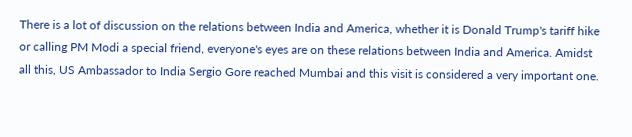There is a lot of discussion on the relations between India and America, whether it is Donald Trump's tariff hike or calling PM Modi a special friend, everyone's eyes are on these relations between India and America. Amidst all this, US Ambassador to India Sergio Gore reached Mumbai and this visit is considered a very important one.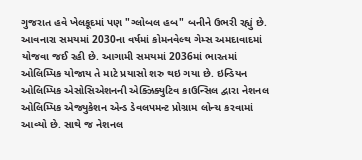ગુજરાત હવે ખેલકૂદમાં પણ "ગ્લોબલ હબ" બનીને ઉભરી રહ્યું છે. આવનારા સમયમાં 2030ના વર્ષમાં કોમનવેલ્થ ગેમ્સ અમદાવાદમાં યોજવા જઈ રહી છે. આગામી સમયમાં 2036માં ભારતમાં ઓલિમ્પિક યોજાય તે માટે પ્રયાસો શરુ થઇ ગયા છે. ઇન્ડિયન ઓલિમ્પિક એસોસિએશનની એક્ઝિક્યુટિવ કાઉન્સિલ દ્વારા નેશનલ ઓલિમ્પિક એજ્યુકેશન એન્ડ ડેવલપમન્ટ પ્રોગ્રામ લોન્ચ કરવામાં આવ્યો છે. સાથે જ નેશનલ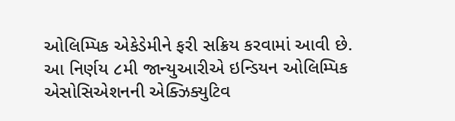ઓલિમ્પિક એકેડેમીને ફરી સક્રિય કરવામાં આવી છે. આ નિર્ણય ૮મી જાન્યુઆરીએ ઇન્ડિયન ઓલિમ્પિક એસોસિએશનની એક્ઝિક્યુટિવ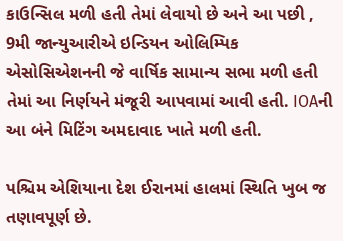કાઉન્સિલ મળી હતી તેમાં લેવાયો છે અને આ પછી , 9મી જાન્યુઆરીએ ઇન્ડિયન ઓલિમ્પિક એસોસિએશનની જે વાર્ષિક સામાન્ય સભા મળી હતી તેમાં આ નિર્ણયને મંજૂરી આપવામાં આવી હતી. IOAની આ બંને મિટિંગ અમદાવાદ ખાતે મળી હતી.

પશ્ચિમ એશિયાના દેશ ઈરાનમાં હાલમાં સ્થિતિ ખુબ જ તણાવપૂર્ણ છે.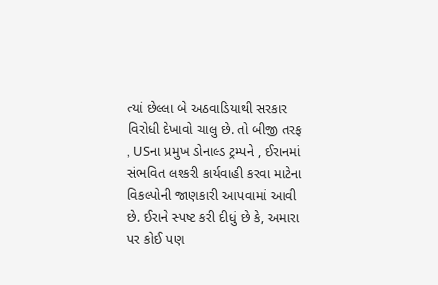ત્યાં છેલ્લા બે અઠવાડિયાથી સરકાર વિરોધી દેખાવો ચાલુ છે. તો બીજી તરફ , USના પ્રમુખ ડોનાલ્ડ ટ્રમ્પને , ઈરાનમાં સંભવિત લશ્કરી કાર્યવાહી કરવા માટેના વિકલ્પોની જાણકારી આપવામાં આવી છે. ઈરાને સ્પષ્ટ કરી દીધું છે કે, અમારા પર કોઈ પણ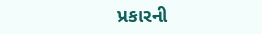પ્રકારની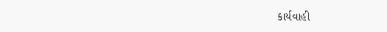કાર્યવાહી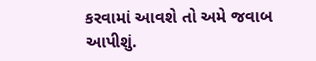કરવામાં આવશે તો અમે જવાબ આપીશું.